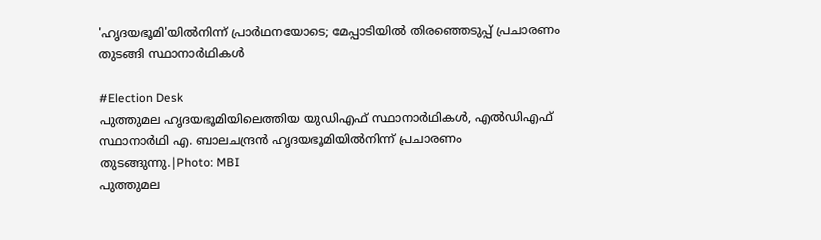'ഹൃദയഭൂമി'യില്‍നിന്ന് പ്രാര്‍ഥനയോടെ; മേപ്പാടിയില്‍ തിരഞ്ഞെടുപ്പ് പ്രചാരണം തുടങ്ങി സ്ഥാനാര്‍ഥികള്‍

#Election Desk
പുത്തുമല ഹൃദയഭൂമിയിലെത്തിയ യുഡിഎഫ് സ്ഥാനാർഥികൾ, എൽഡിഎഫ് സ്ഥാനാർഥി എ. ബാലചന്ദ്രൻ ഹൃദയഭൂമിയിൽനിന്ന് പ്രചാരണം തുടങ്ങുന്നു.|Photo: MBI
പുത്തുമല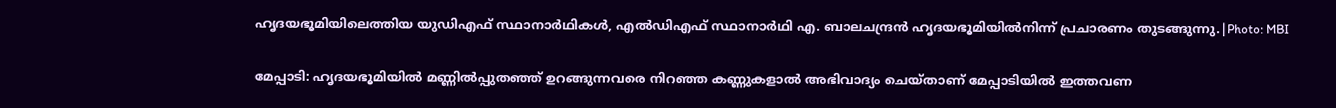ഹൃദയഭൂമിയിലെത്തിയ യുഡിഎഫ് സ്ഥാനാർഥികൾ, എൽഡിഎഫ് സ്ഥാനാർഥി എ. ബാലചന്ദ്രൻ ഹൃദയഭൂമിയിൽനിന്ന് പ്രചാരണം തുടങ്ങുന്നു.|Photo: MBI

മേപ്പാടി: ഹൃദയഭൂമിയില്‍ മണ്ണില്‍പ്പുതഞ്ഞ് ഉറങ്ങുന്നവരെ നിറഞ്ഞ കണ്ണുകളാല്‍ അഭിവാദ്യം ചെയ്താണ് മേപ്പാടിയില്‍ ഇത്തവണ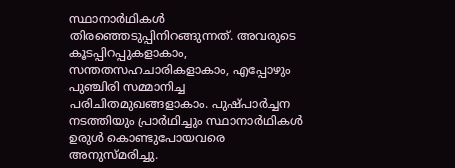സ്ഥാനാര്‍ഥികള്‍ തിരഞ്ഞെടുപ്പിനിറങ്ങുന്നത്. അവരുടെ കൂടപ്പിറപ്പുകളാകാം, സന്തതസഹചാരികളാകാം, എപ്പോഴും പുഞ്ചിരി സമ്മാനിച്ച പരിചിതമുഖങ്ങളാകാം. പുഷ്പാര്‍ച്ചന നടത്തിയും പ്രാര്‍ഥിച്ചും സ്ഥാനാര്‍ഥികള്‍ ഉരുള്‍ കൊണ്ടുപോയവരെ അനുസ്മരിച്ചു.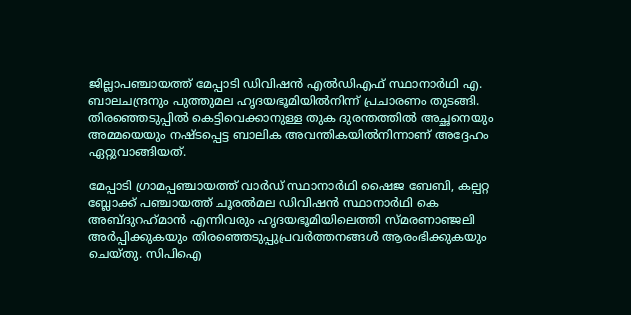ജില്ലാപഞ്ചായത്ത് മേപ്പാടി ഡിവിഷന്‍ എല്‍ഡിഎഫ് സ്ഥാനാര്‍ഥി എ. ബാലചന്ദ്രനും പുത്തുമല ഹൃദയഭൂമിയില്‍നിന്ന് പ്രചാരണം തുടങ്ങി. തിരഞ്ഞെടുപ്പില്‍ കെട്ടിവെക്കാനുള്ള തുക ദുരന്തത്തില്‍ അച്ഛനെയും അമ്മയെയും നഷ്ടപ്പെട്ട ബാലിക അവന്തികയില്‍നിന്നാണ് അദ്ദേഹം ഏറ്റുവാങ്ങിയത്.

മേപ്പാടി ഗ്രാമപ്പഞ്ചായത്ത് വാര്‍ഡ് സ്ഥാനാര്‍ഥി ഷൈജ ബേബി, കല്പറ്റ ബ്ലോക്ക് പഞ്ചായത്ത് ചൂരല്‍മല ഡിവിഷന്‍ സ്ഥാനാര്‍ഥി കെ അബ്ദുറഹ്‌മാന്‍ എന്നിവരും ഹൃദയഭൂമിയിലെത്തി സ്മരണാഞ്ജലി അര്‍പ്പിക്കുകയും തിരഞ്ഞെടുപ്പുപ്രവര്‍ത്തനങ്ങള്‍ ആരംഭിക്കുകയും ചെയ്തു. സിപിഐ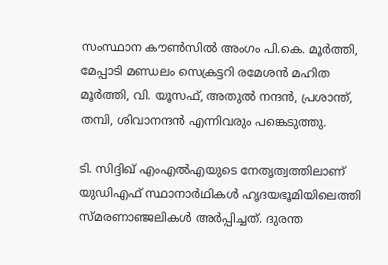സംസ്ഥാന കൗണ്‍സില്‍ അംഗം പി.കെ. മൂര്‍ത്തി, മേപ്പാടി മണ്ഡലം സെക്രട്ടറി രമേശന്‍ മഹിത മൂര്‍ത്തി, വി. യൂസഫ്, അതുല്‍ നന്ദന്‍, പ്രശാന്ത്, തമ്പി, ശിവാനന്ദന്‍ എന്നിവരും പങ്കെടുത്തു.

ടി. സിദ്ദിഖ് എംഎല്‍എയുടെ നേതൃത്വത്തിലാണ് യുഡിഎഫ് സ്ഥാനാര്‍ഥികള്‍ ഹൃദയഭൂമിയിലെത്തി സ്മരണാഞ്ജലികള്‍ അര്‍പ്പിച്ചത്. ദുരന്ത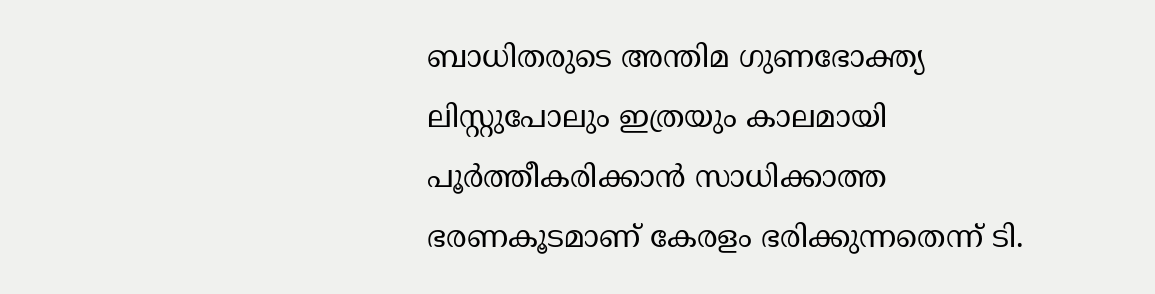ബാധിതരുടെ അന്തിമ ഗുണഭോക്ത്യ ലിസ്റ്റുപോലും ഇത്രയും കാലമായി പൂര്‍ത്തീകരിക്കാന്‍ സാധിക്കാത്ത ഭരണകൂടമാണ് കേരളം ഭരിക്കുന്നതെന്ന് ടി.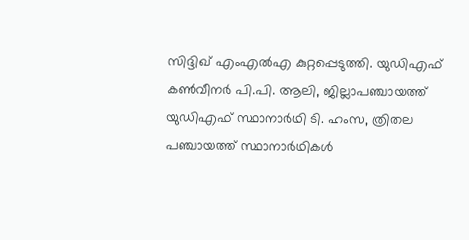സിദ്ദിഖ് എംഎല്‍എ കുറ്റപ്പെടുത്തി. യുഡിഎഫ് കണ്‍വീനര്‍ പി.പി. ആലി, ജില്ലാപഞ്ചായത്ത് യുഡിഎഫ് സ്ഥാനാര്‍ഥി ടി. ഹംസ, ത്രിതല പഞ്ചായത്ത് സ്ഥാനാര്‍ഥികള്‍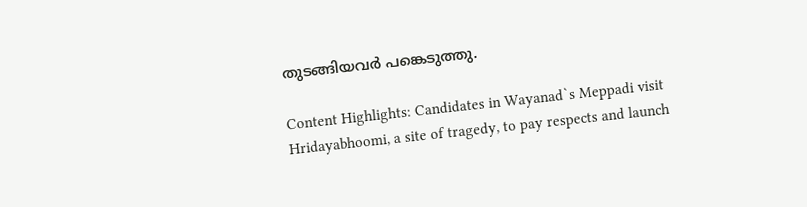തുടങ്ങിയവര്‍ പങ്കെടുത്തു.

Content Highlights: Candidates in Wayanad`s Meppadi visit Hridayabhoomi, a site of tragedy, to pay respects and launch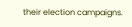their election campaigns.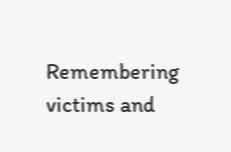Remembering victims and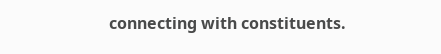connecting with constituents.